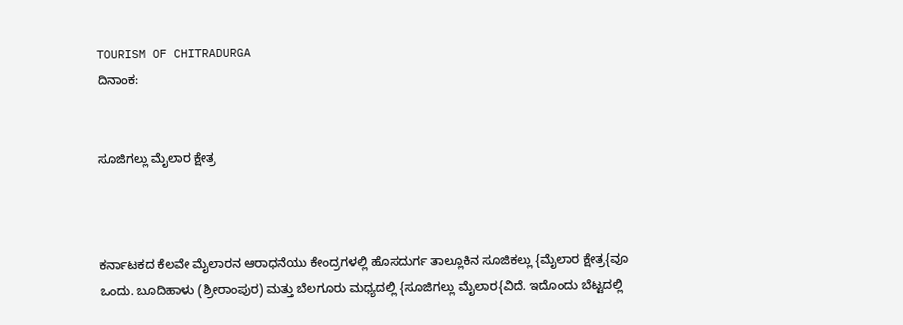TOURISM OF CHITRADURGA
ದಿನಾಂಕ:


ಸೂಜಿಗಲ್ಲು ಮೈಲಾರ ಕ್ಷೇತ್ರ



ಕರ್ನಾಟಕದ ಕೆಲವೇ ಮೈಲಾರನ ಆರಾಧನೆಯು ಕೇಂದ್ರಗಳಲ್ಲಿ ಹೊಸದುರ್ಗ ತಾಲ್ಲೂಕಿನ ಸೂಜಿಕಲ್ಲು {ಮೈಲಾರ ಕ್ಷೇತ್ರ{ವೂ ಒಂದು. ಬೂದಿಹಾಳು (ಶ್ರೀರಾಂಪುರ) ಮತ್ತು ಬೆಲಗೂರು ಮಧ್ಯದಲ್ಲಿ {ಸೂಜಿಗಲ್ಲು ಮೈಲಾರ{ವಿದೆ. ಇದೊಂದು ಬೆಟ್ಟದಲ್ಲಿ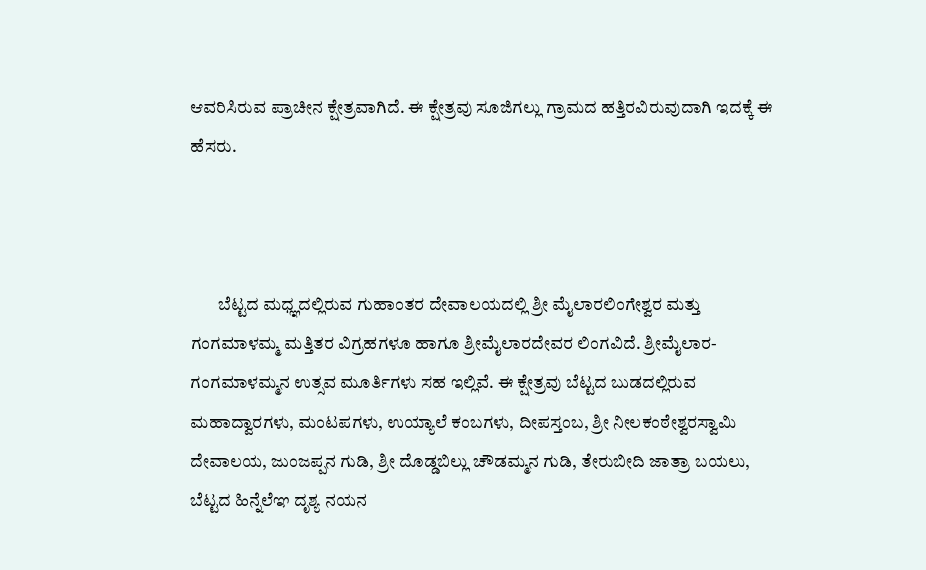ಆವರಿಸಿರುವ ಪ್ರಾಚೀನ ಕ್ಷೇತ್ರವಾಗಿದೆ. ಈ ಕ್ಷೇತ್ರವು ಸೂಜಿಗಲ್ಲು ಗ್ರಾಮದ ಹತ್ತಿರವಿರುವುದಾಗಿ ಇದಕ್ಕೆ ಈ ಹೆಸರು.



        ಬೆಟ್ಟದ ಮಧ್ಞದಲ್ಲಿರುವ ಗುಹಾಂತರ ದೇವಾಲಯದಲ್ಲಿ ಶ್ರೀ ಮೈಲಾರಲಿಂಗೇಶ್ವರ ಮತ್ತು ಗಂಗಮಾಳಮ್ಮ ಮತ್ತಿತರ ವಿಗ್ರಹಗಳೂ ಹಾಗೂ ಶ್ರೀಮೈಲಾರದೇವರ ಲಿಂಗವಿದೆ. ಶ್ರೀಮೈಲಾರ-ಗಂಗಮಾಳಮ್ಮನ ಉತ್ಸವ ಮೂರ್ತಿಗಳು ಸಹ ಇಲ್ಲಿವೆ. ಈ ಕ್ಷೇತ್ರವು ಬೆಟ್ಟದ ಬುಡದಲ್ಲಿರುವ ಮಹಾದ್ವಾರಗಳು, ಮಂಟಪಗಳು, ಉಯ್ಯಾಲೆ ಕಂಬಗಳು, ದೀಪಸ್ತಂಬ, ಶ್ರೀ ನೀಲಕಂಠೇಶ್ವರಸ್ವಾಮಿ ದೇವಾಲಯ, ಜುಂಜಪ್ಪನ ಗುಡಿ, ಶ್ರೀ ದೊಡ್ಡಬಿಲ್ಲು ಚೌಡಮ್ಮನ ಗುಡಿ, ತೇರುಬೀದಿ ಜಾತ್ರಾ ಬಯಲು, ಬೆಟ್ಟದ ಹಿನ್ನೆಲೆಞ ದೃಶ್ಯ ನಯನ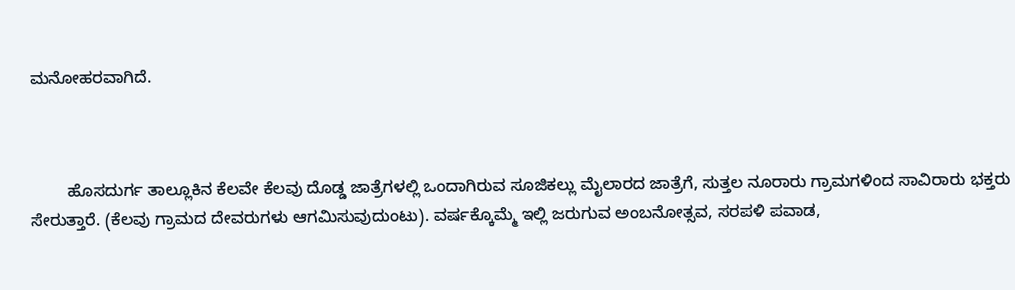ಮನೋಹರವಾಗಿದೆ.



        ಹೊಸದುರ್ಗ ತಾಲ್ಲೂಕಿನ ಕೆಲವೇ ಕೆಲವು ದೊಡ್ಡ ಜಾತ್ರೆಗಳಲ್ಲಿ ಒಂದಾಗಿರುವ ಸೂಜಿಕಲ್ಲು ಮೈಲಾರದ ಜಾತ್ರೆಗೆ, ಸುತ್ತಲ ನೂರಾರು ಗ್ರಾಮಗಳಿಂದ ಸಾವಿರಾರು ಭಕ್ತರು ಸೇರುತ್ತಾರೆ. (ಕೆಲವು ಗ್ರಾಮದ ದೇವರುಗಳು ಆಗಮಿಸುವುದುಂಟು). ವರ್ಷಕ್ಕೊಮ್ಮೆ ಇಲ್ಲಿ ಜರುಗುವ ಅಂಬನೋತ್ಸವ, ಸರಪಳಿ ಪವಾಡ,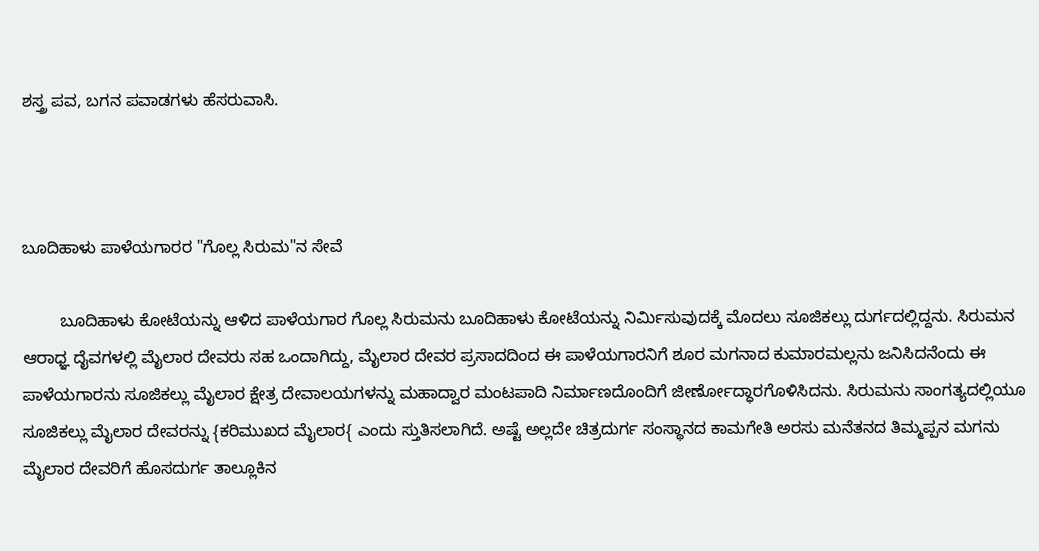ಶಸ್ತ್ರ ಪವ, ಬಗನ ಪವಾಡಗಳು ಹೆಸರುವಾಸಿ.



ಬೂದಿಹಾಳು ಪಾಳೆಯಗಾರರ "ಗೊಲ್ಲ ಸಿರುಮ"ನ ಸೇವೆ

        ಬೂದಿಹಾಳು ಕೋಟೆಯನ್ನು ಆಳಿದ ಪಾಳೆಯಗಾರ ಗೊಲ್ಲ ಸಿರುಮನು ಬೂದಿಹಾಳು ಕೋಟೆಯನ್ನು ನಿರ್ಮಿಸುವುದಕ್ಕೆ ಮೊದಲು ಸೂಜಿಕಲ್ಲು ದುರ್ಗದಲ್ಲಿದ್ದನು. ಸಿರುಮನ ಆರಾಧ್ಞ ದೈವಗಳಲ್ಲಿ ಮೈಲಾರ ದೇವರು ಸಹ ಒಂದಾಗಿದ್ದು, ಮೈಲಾರ ದೇವರ ಪ್ರಸಾದದಿಂದ ಈ ಪಾಳೆಯಗಾರನಿಗೆ ಶೂರ ಮಗನಾದ ಕುಮಾರಮಲ್ಲನು ಜನಿಸಿದನೆಂದು ಈ ಪಾಳೆಯಗಾರನು ಸೂಜಿಕಲ್ಲು ಮೈಲಾರ ಕ್ಷೇತ್ರ ದೇವಾಲಯಗಳನ್ನು ಮಹಾದ್ವಾರ ಮಂಟಪಾದಿ ನಿರ್ಮಾಣದೊಂದಿಗೆ ಜೀರ್ಣೋದ್ಧಾರಗೊಳಿಸಿದನು. ಸಿರುಮನು ಸಾಂಗತ್ಯದಲ್ಲಿಯೂ ಸೂಜಿಕಲ್ಲು ಮೈಲಾರ ದೇವರನ್ನು {ಕರಿಮುಖದ ಮೈಲಾರ{ ಎಂದು ಸ್ತುತಿಸಲಾಗಿದೆ. ಅಷ್ಟೆ ಅಲ್ಲದೇ ಚಿತ್ರದುರ್ಗ ಸಂಸ್ಥಾನದ ಕಾಮಗೇತಿ ಅರಸು ಮನೆತನದ ತಿಮ್ಮಪ್ಪನ ಮಗನು ಮೈಲಾರ ದೇವರಿಗೆ ಹೊಸದುರ್ಗ ತಾಲ್ಲೂಕಿನ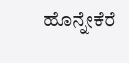ಹೊನ್ನೇಕೆರೆ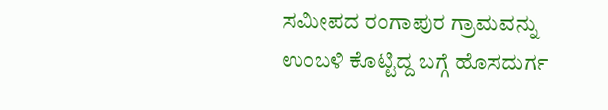ಸಮೀಪದ ರಂಗಾಪುರ ಗ್ರಾಮವನ್ನು ಉಂಬಳಿ ಕೊಟ್ಟಿದ್ದ ಬಗ್ಗೆ ಹೊಸದುರ್ಗ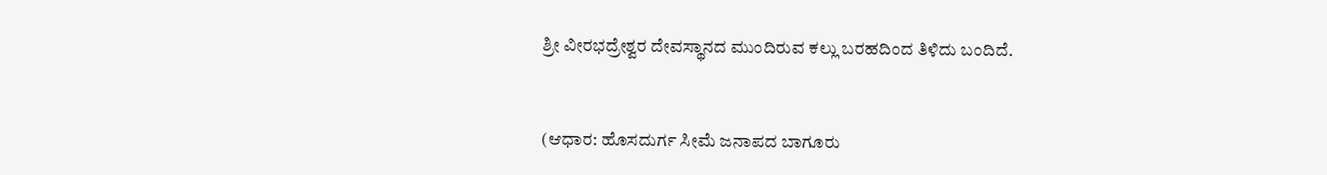ಶ್ರೀ ವೀರಭದ್ರೇಶ್ವರ ದೇವಸ್ಥಾನದ ಮುಂದಿರುವ ಕಲ್ಲು ಬರಹದಿಂದ ತಿಳಿದು ಬಂದಿದೆ.


(ಆಧಾರ: ಹೊಸದುರ್ಗ ಸೀಮೆ ಜನಾಪದ ಬಾಗೂರು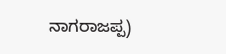ನಾಗರಾಜಪ್ಪ)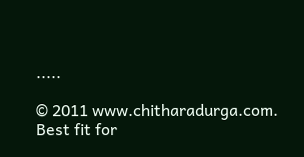.....

© 2011 www.chitharadurga.com. Best fit for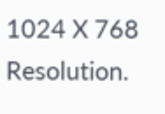1024 X 768 Resolution.